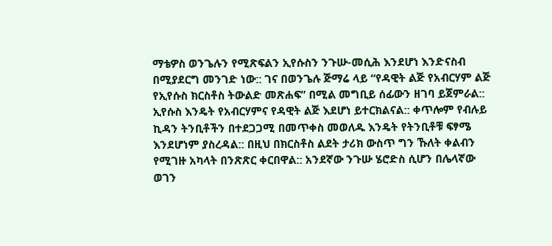ማቴዎስ ወንጌሉን የሚጽፍልን ኢየሱስን ንጉሡ-መሲሕ እንደሆነ እንድናስብ በሚያደርግ መንገድ ነው:: ገና በወንጌሉ ጅማሬ ላይ “የዳዊት ልጅ የአብርሃም ልጅ የኢየሱስ ክርስቶስ ትውልድ መጽሐፍ” በሚል መግቢይ ሰፊውን ዘገባ ይጀምራል:: ኢየሱስ እንዴት የአብርሃምና የዳዊት ልጅ እደሆነ ይተርክልናል:: ቀጥሎም የብሉይ ኪዳን ትንቢቶችን በተደጋጋሚ በመጥቀስ መወለዱ እንዴት የትንቢቶቹ ፍፃሜ እንደሆነም ያስረዳል:: በዚህ በክርስቶስ ልደት ታሪክ ውስጥ ግን ኹለት ቀልብን የሚገዙ አካላት በንጽጽር ቀርበዋል:: አንደኛው ንጉሡ ሄሮድስ ሲሆን በሌላኛው ወገን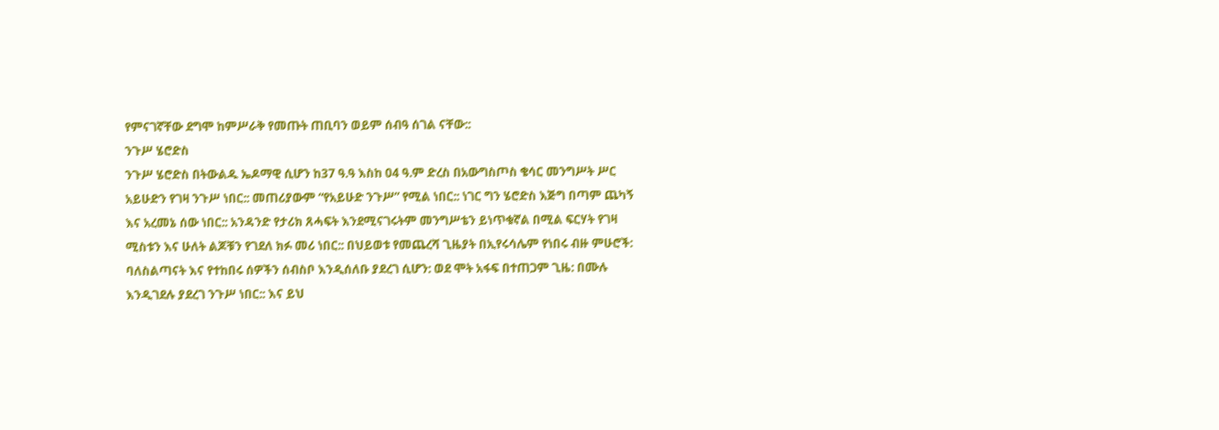የምናገኛቸው ደግሞ ከምሥራቅ የመጡት ጠቢባን ወይም ሰብዓ ሰገል ናቸው::
ንጉሥ ሄሮድስ
ንጉሥ ሄሮድስ በትውልዱ ኤዶማዊ ሲሆን ከ37 ዓ.ዓ እስከ 04 ዓ.ም ድረስ በአውግስጦስ ቄሳር መንግሥት ሥር አይሁድን የገዛ ንጉሥ ነበር:: መጠሪያውም “የአይሁድ ንጉሥ” የሚል ነበር:: ነገር ግን ሄሮድስ እጅግ በጣም ጨካኝ እና አረመኔ ሰው ነበር:: አንዳንድ የታሪክ ጸሓፍት እንደሚናገሩትም መንግሥቴን ይነጥቁኛል በሚል ፍርሃት የገዛ ሚስቱን እና ሁለት ልጆቹን የገደለ ክፉ መሪ ነበር:: በህይወቱ የመጨረሻ ጊዜያት በኢየሩሳሌም የነበሩ ብዙ ምሁሮች: ባለስልጣናት እና የተከበሩ ሰዎችን ሰብስቦ እንዲሰለቡ ያደረገ ሲሆን: ወደ ሞት አፋፍ በተጠጋም ጊዜ: በሙሉ እንዲገደሉ ያደረገ ንጉሥ ነበር:: እና ይህ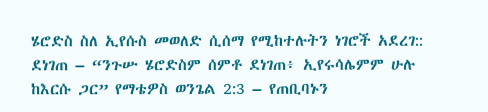ሄሮድስ ስለ ኢየሱስ መወለድ ሲሰማ የሚከተሉትን ነገሮች አደረገ::
ደነገጠ – “ንጉሡ ሄሮድስም ሰምቶ ደነገጠ፥ ኢየሩሳሌምም ሁሉ ከእርሱ ጋር” የማቴዎስ ወንጌል 2:3 – የጠቢባኑን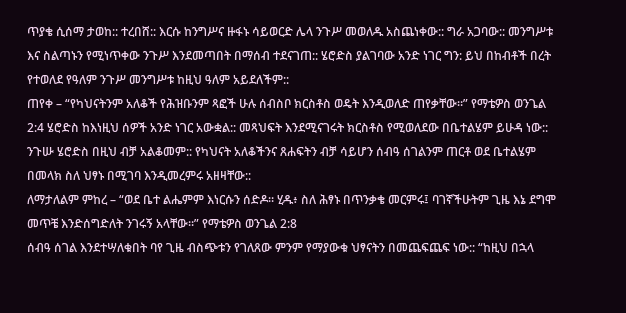ጥያቄ ሲሰማ ታወከ:: ተረበሸ:: እርሱ ከንግሥና ዙፋኑ ሳይወርድ ሌላ ንጉሥ መወለዱ አስጨነቀው:: ግራ አጋባው:: መንግሥቱ እና ስልጣኑን የሚነጥቀው ንጉሥ እንደመጣበት በማሰብ ተደናገጠ:: ሄሮድስ ያልገባው አንድ ነገር ግን: ይህ በከብቶች በረት የተወለደ የዓለም ንጉሥ መንግሥቱ ከዚህ ዓለም አይደለችም::
ጠየቀ – “የካህናትንም አለቆች የሕዝቡንም ጻፎች ሁሉ ሰብስቦ ክርስቶስ ወዴት እንዲወለድ ጠየቃቸው።” የማቴዎስ ወንጌል 2:4 ሄሮድስ ከእነዚህ ሰዎች አንድ ነገር አውቋል:: መጻህፍት እንደሚናገሩት ክርስቶስ የሚወለደው በቤተልሄም ይሁዳ ነው:: ንጉሡ ሄሮድስ በዚህ ብቻ አልቆመም:: የካህናት አለቆችንና ጸሐፍትን ብቻ ሳይሆን ሰብዓ ሰገልንም ጠርቶ ወደ ቤተልሄም በመላክ ስለ ህፃኑ በሚገባ እንዲመረምሩ አዘዛቸው::
ለማታለልም ምከረ – “ወደ ቤተ ልሔምም እነርሱን ሰድዶ። ሂዱ፥ ስለ ሕፃኑ በጥንቃቄ መርምሩ፤ ባገኛችሁትም ጊዜ እኔ ደግሞ መጥቼ እንድሰግድለት ንገሩኝ አላቸው።” የማቴዎስ ወንጌል 2:8
ሰብዓ ሰገል እንደተሣለቁበት ባየ ጊዜ ብስጭቱን የገለጸው ምንም የማያውቁ ህፃናትን በመጨፍጨፍ ነው:: “ከዚህ በኋላ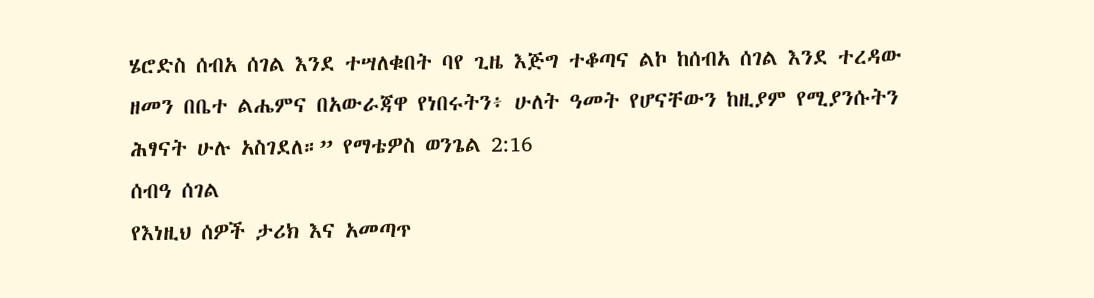ሄሮድስ ሰብአ ሰገል እንደ ተሣለቁበት ባየ ጊዜ እጅግ ተቆጣና ልኮ ከሰብአ ሰገል እንደ ተረዳው ዘመን በቤተ ልሔምና በአውራጃዋ የነበሩትን፥ ሁለት ዓመት የሆናቸውን ከዚያም የሚያንሱትን ሕፃናት ሁሉ አስገደለ።” የማቴዎስ ወንጌል 2:16
ሰብዓ ሰገል
የእነዚህ ሰዎች ታሪክ እና አመጣጥ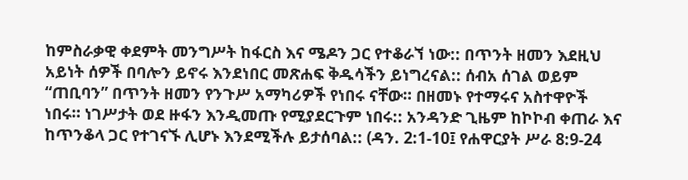ከምስራቃዊ ቀደምት መንግሥት ከፋርስ እና ሜዶን ጋር የተቆራኘ ነው:: በጥንት ዘመን እደዚህ አይነት ሰዎች በባሎን ይኖሩ እንደነበር መጽሐፍ ቅዱሳችን ይነግረናል:: ሰብአ ሰገል ወይም “ጠቢባን” በጥንት ዘመን የንጉሥ አማካሪዎች የነበሩ ናቸው። በዘመኑ የተማሩና አስተዋዮች ነበሩ። ነገሥታት ወደ ዙፋን እንዲመጡ የሚያደርጉም ነበሩ:: አንዳንድ ጊዜም ከኮኮብ ቀጠራ እና ከጥንቆላ ጋር የተገናኙ ሊሆኑ እንደሚችሉ ይታሰባል:: (ዳን. 2:1-10፤ የሐዋርያት ሥራ 8:9-24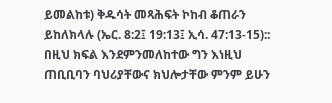ይመልከቱ) ቅዱሳት መጻሕፍት ኮከብ ቆጠራን ይከለክላሉ (ኤር. 8:2፤ 19:13፤ ኢሳ. 47:13-15):: በዚህ ክፍል እንደምንመለከተው ግን እነዚህ ጠቢቢባን ባህሪያቸውና ክህሎታቸው ምንም ይሁን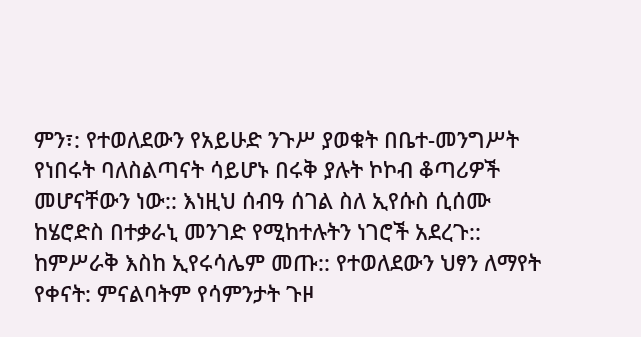ምን፣: የተወለደውን የአይሁድ ንጉሥ ያወቁት በቤተ-መንግሥት የነበሩት ባለስልጣናት ሳይሆኑ በሩቅ ያሉት ኮኮብ ቆጣሪዎች መሆናቸውን ነው:: እነዚህ ሰብዓ ሰገል ስለ ኢየሱስ ሲሰሙ ከሄሮድስ በተቃራኒ መንገድ የሚከተሉትን ነገሮች አደረጉ::
ከምሥራቅ እስከ ኢየሩሳሌም መጡ:: የተወለደውን ህፃን ለማየት የቀናት: ምናልባትም የሳምንታት ጉዞ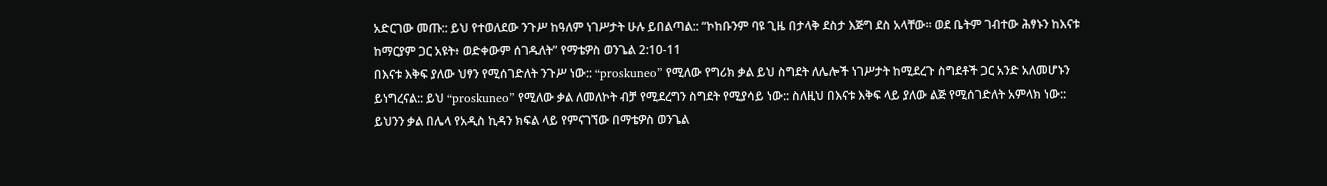አድርገው መጡ:: ይህ የተወለደው ንጉሥ ከዓለም ነገሥታት ሁሉ ይበልጣል:: “ኮከቡንም ባዩ ጊዜ በታላቅ ደስታ እጅግ ደስ አላቸው። ወደ ቤትም ገብተው ሕፃኑን ከእናቱ ከማርያም ጋር አዩት፥ ወድቀውም ሰገዱለት” የማቴዎስ ወንጌል 2:10-11
በእናቱ እቅፍ ያለው ህፃን የሚሰገድለት ንጉሥ ነው:: “proskuneo” የሚለው የግሪክ ቃል ይህ ስግደት ለሌሎች ነገሥታት ከሚደረጉ ስግደቶች ጋር አንድ አለመሆኑን ይነግረናል:: ይህ “proskuneo” የሚለው ቃል ለመለኮት ብቻ የሚደረግን ስግደት የሚያሳይ ነው:: ስለዚህ በእናቱ እቅፍ ላይ ያለው ልጅ የሚሰገድለት አምላክ ነው:: ይህንን ቃል በሌላ የአዲስ ኪዳን ክፍል ላይ የምናገኘው በማቴዎስ ወንጌል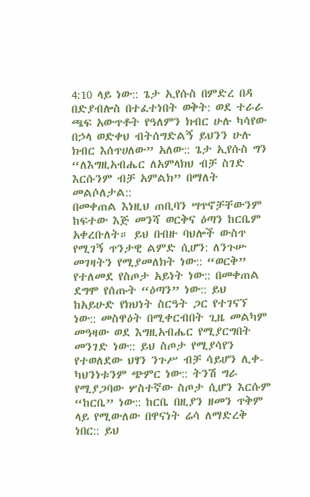4:10 ላይ ነው:: ጌታ ኢየሱስ በምድረ በዳ በድያብሎስ በተፈተነበት ወቅት: ወደ ተራራ ጫፍ አውጥቶት የዓለምን ክብር ሁሉ ካሳየው በኃላ ወድቀህ ብትሰግድልኝ ይህንን ሁሉ ክብር እሰጥሀለው” አለው:: ጌታ ኢየሱስ ግን “ለእግዚአብሔር ለአምላክህ ብቻ ስገድ እርሱንም ብቻ አምልክ” በማለት መልሶለታል::
በመቀጠል እነዚህ ጠቢባን ሣጥኖቻቸውንም ከፍተው እጅ መንሻ ወርቅና ዕጣን ከርቤም አቀረቡለት። ይህ በብዙ ባህሎች ውስጥ የሚገኝ ጥንታዊ ልምድ ሲሆን: ለንጉሡ መገዛትን የሚያመለክት ነው:: “ወርቅ” የተለመደ የስጦታ አይነት ነው:: በመቀጠል ደግሞ የሰጡት “ዕጣን” ነው:: ይህ ከአይሁድ የክህነት ስርዓት ጋር የተገናኘ ነው:: መስዋዕት በሚቀርብበት ጊዜ መልካም መዓዛው ወደ እግዚአብሔር የሚያርግበት መንገድ ነው:: ይህ ስጦታ የሚያሳየን የተወለደው ህፃን ንጉሥ ብቻ ሳይሆን ሊቀ-ካህንነቱንም ጭምር ነው:: ትንሽ ግራ የሚያጋባው ሦስተኛው ስጦታ ሲሆን እርሱም “ከርቤ” ነው:: ከርቤ በዚያን ዘመን ጥቅም ላይ የሚውለው በዋናነት ሬሳ ለማድረቅ ነበር:: ይህ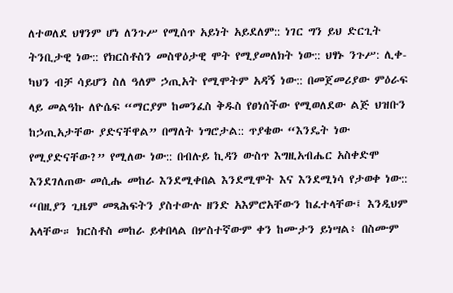ለተወለደ ህፃንም ሆነ ለንጉሥ የሚሰጥ አይነት አይደለም:: ነገር ግን ይህ ድርጊት ትንቢታዊ ነው:: የክርስቶስን መስዋዕታዊ ሞት የሚያመለክት ነው:: ህፃኑ ንጉሥ: ሊቀ-ካህን ብቻ ሳይሆን ስለ ዓለም ኃጢአት የሚሞትም አዳኝ ነው:: በመጀመሪያው ምዕራፍ ላይ መልዓኩ ለዮሴፍ “ማርያም ከመንፈስ ቅዱስ የፀነሰችው የሚወለደው ልጅ ህዝቡን ከኃጢአታቸው ያድናቸዋል” በማለት ነግሮታል:: ጥያቄው “እንዴት ነው የሚያድናቸው?” የሚለው ነው:: በብሉይ ኪዳን ውስጥ እግዚአብሔር አስቀድሞ እንደገለጠው መሲሑ መከራ እንደሚቀበል እንደሚሞት እና እንደሚነሳ የታወቀ ነው:: “በዚያን ጊዜም መጻሕፍትን ያስተውሉ ዘንድ አእምሮአቸውን ከፈተላቸው፤ እንዲህም አላቸው። ክርስቶስ መከራ ይቀበላል በሦስተኛውም ቀን ከሙታን ይነሣል፥ በስሙም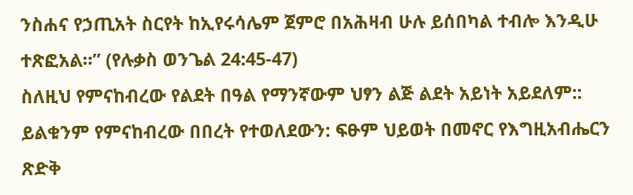ንስሐና የኃጢአት ስርየት ከኢየሩሳሌም ጀምሮ በአሕዛብ ሁሉ ይሰበካል ተብሎ እንዲሁ ተጽፎአል።” (የሉቃስ ወንጌል 24:45-47)
ስለዚህ የምናከብረው የልደት በዓል የማንኛውም ህፃን ልጅ ልደት አይነት አይደለም:: ይልቁንም የምናከብረው በበረት የተወለደውን: ፍፁም ህይወት በመኖር የእግዚአብሔርን ጽድቅ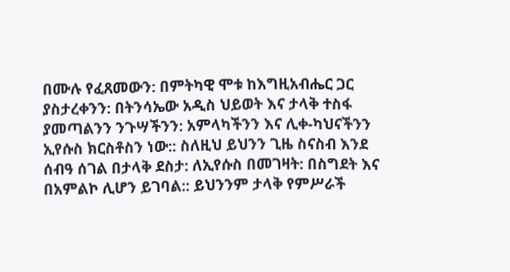በሙሉ የፈጸመውን: በምትካዊ ሞቱ ከእግዚአብሔር ጋር ያስታረቀንን: በትንሳኤው አዲስ ህይወት እና ታላቅ ተስፋ ያመጣልንን ንጉሣችንን: አምላካችንን እና ሊቀ-ካህናችንን ኢየሱስ ክርስቶስን ነው:: ስለዚህ ይህንን ጊዜ ስናስብ እንደ ሰብዓ ሰገል በታላቅ ደስታ: ለኢየሱስ በመገዛት: በስግደት እና በአምልኮ ሊሆን ይገባል:: ይህንንም ታላቅ የምሥራች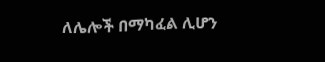ለሌሎች በማካፈል ሊሆን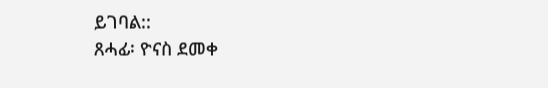ይገባል::
ጸሓፊ፡ ዮናስ ደመቀ